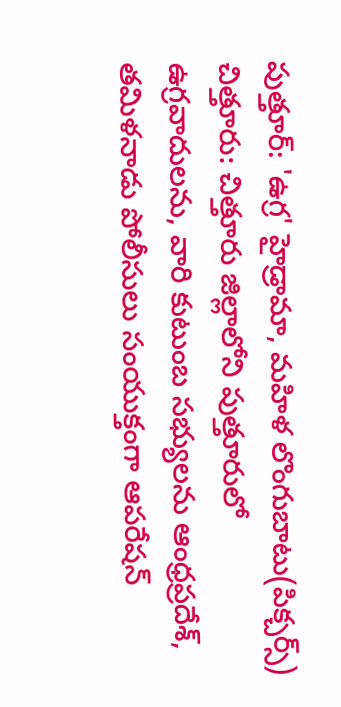పుత్తూర్: 'ఉగ్ర' హైడ్రామా, మహిళ లొంగుబాటు(పిక్చర్స్)
చిత్తూరు: చిత్తూరు జిల్లాలోని పుత్తూరులో ఉగ్రవాదులను, వారి కుటుంబ సభ్యులను ఆంధ్రప్రదేశ్, తమిళనాడు పోలీసులు సంయుక్తంగా ఆపరేషన్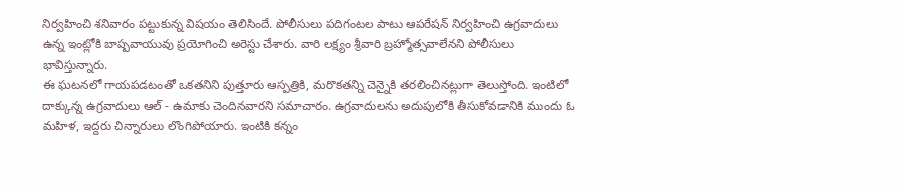నిర్వహించి శనివారం పట్టుకున్న విషయం తెలిసిందే. పోలీసులు పదిగంటల పాటు ఆపరేషన్ నిర్వహించి ఉగ్రవాదులు ఉన్న ఇంట్లోకి బాష్పవాయువు ప్రయోగించి అరెస్టు చేశారు. వారి లక్ష్యం శ్రీవారి బ్రహ్మోత్సవాలేనని పోలీసులు భావిస్తున్నారు.
ఈ ఘటనలో గాయపడటంతో ఒకతనిని పుత్తూరు ఆస్పత్రికి, మరొకతన్ని చెన్నైకి తరలించినట్లుగా తెలుస్తోంది. ఇంటిలో దాక్కున్న ఉగ్రవాదులు ఆల్ - ఉమాకు చెందినవారని సమాచారం. ఉగ్రవాదులను అదుపులోకి తీసుకోవడానికి ముందు ఓ మహిళ, ఇద్దరు చిన్నారులు లొంగిపోయారు. ఇంటికి కన్నం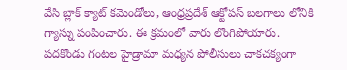వేసి బ్లాక్ క్యాట్ కమెండోలు, ఆంధ్రప్రదేశ్ ఆక్టోపస్ బలగాలు లోనికి గ్యాస్ను పంపించారు. ఈ క్రమంలో వారు లొంగిపోయారు.
పదకొండు గంటల హైడ్రామా మధ్యన పోలీసులు చాకచక్యంగా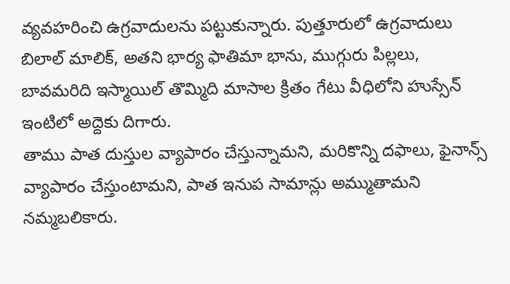వ్యవహరించి ఉగ్రవాదులను పట్టుకున్నారు. పుత్తూరులో ఉగ్రవాదులు బిలాల్ మాలిక్, అతని భార్య ఫాతిమా భాను, ముగ్గురు పిల్లలు, బావమరిది ఇస్మాయిల్ తొమ్మిది మాసాల క్రితం గేటు వీధిలోని హుస్సేన్ ఇంటిలో అద్దెకు దిగారు.
తాము పాత దుస్తుల వ్యాపారం చేస్తున్నామని, మరికొన్ని దఫాలు, ఫైనాన్స్ వ్యాపారం చేస్తుంటామని, పాత ఇనుప సామాన్లు అమ్ముతామని నమ్మబలికారు.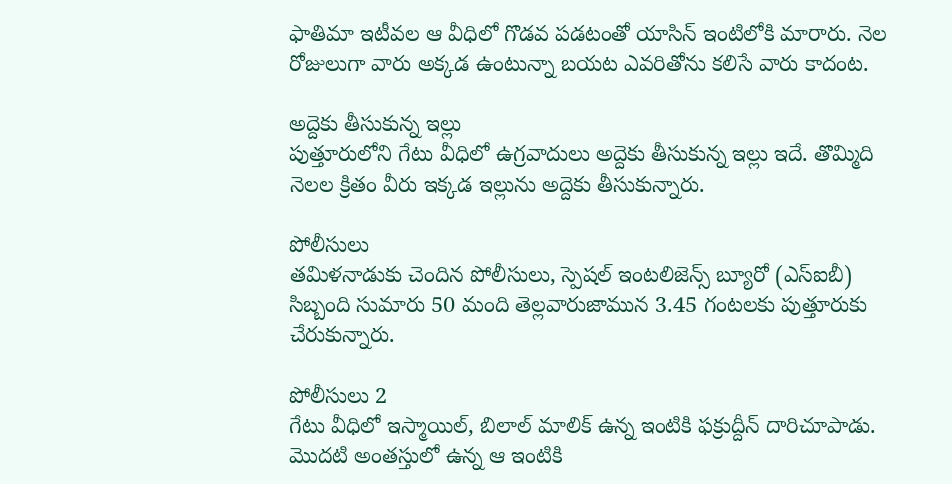ఫాతిమా ఇటీవల ఆ వీధిలో గొడవ పడటంతో యాసిన్ ఇంటిలోకి మారారు. నెల రోజులుగా వారు అక్కడ ఉంటున్నా బయట ఎవరితోను కలిసే వారు కాదంట.

అద్దెకు తీసుకున్న ఇల్లు
పుత్తూరులోని గేటు వీధిలో ఉగ్రవాదులు అద్దెకు తీసుకున్న ఇల్లు ఇదే. తొమ్మిది నెలల క్రితం వీరు ఇక్కడ ఇల్లును అద్దెకు తీసుకున్నారు.

పోలీసులు
తమిళనాడుకు చెందిన పోలీసులు, స్పెషల్ ఇంటలిజెన్స్ బ్యూరో (ఎస్ఐబీ) సిబ్బంది సుమారు 50 మంది తెల్లవారుజామున 3.45 గంటలకు పుత్తూరుకు చేరుకున్నారు.

పోలీసులు 2
గేటు వీధిలో ఇస్మాయిల్, బిలాల్ మాలిక్ ఉన్న ఇంటికి ఫక్రుద్దీన్ దారిచూపాడు. మొదటి అంతస్తులో ఉన్న ఆ ఇంటికి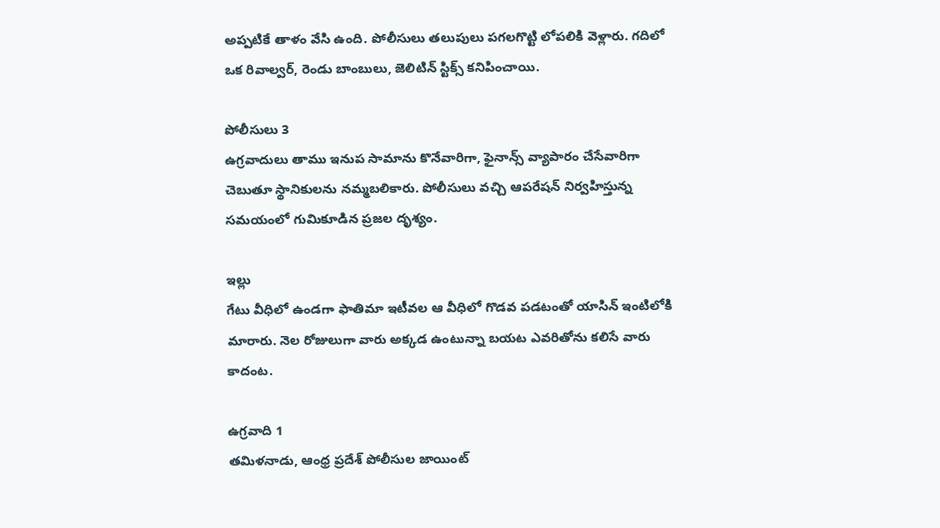అప్పటికే తాళం వేసి ఉంది. పోలీసులు తలుపులు పగలగొట్టి లోపలికి వెళ్లారు. గదిలో ఒక రివాల్వర్, రెండు బాంబులు, జెలిటిన్ స్టిక్స్ కనిపించాయి.

పోలీసులు 3
ఉగ్రవాదులు తాము ఇనుప సామాను కొనేవారిగా, ఫైనాన్స్ వ్యాపారం చేసేవారిగా చెబుతూ స్థానికులను నమ్మబలికారు. పోలీసులు వచ్చి ఆపరేషన్ నిర్వహిస్తున్న సమయంలో గుమికూడిన ప్రజల దృశ్యం.

ఇల్లు
గేటు వీధిలో ఉండగా ఫాతిమా ఇటీవల ఆ వీధిలో గొడవ పడటంతో యాసిన్ ఇంటిలోకి మారారు. నెల రోజులుగా వారు అక్కడ ఉంటున్నా బయట ఎవరితోను కలిసే వారు కాదంట.

ఉగ్రవాది 1
తమిళనాడు, ఆంధ్ర ప్రదేశ్ పోలీసుల జాయింట్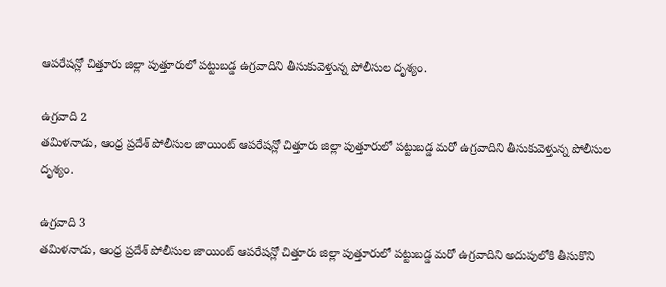ఆపరేషన్లో చిత్తూరు జిల్లా పుత్తూరులో పట్టుబడ్డ ఉగ్రవాదిని తీసుకువెళ్తున్న పోలీసుల దృశ్యం.

ఉగ్రవాది 2
తమిళనాడు, ఆంధ్ర ప్రదేశ్ పోలీసుల జాయింట్ ఆపరేషన్లో చిత్తూరు జిల్లా పుత్తూరులో పట్టుబడ్డ మరో ఉగ్రవాదిని తీసుకువెళ్తున్న పోలీసుల దృశ్యం.

ఉగ్రవాది 3
తమిళనాడు, ఆంధ్ర ప్రదేశ్ పోలీసుల జాయింట్ ఆపరేషన్లో చిత్తూరు జిల్లా పుత్తూరులో పట్టుబడ్డ మరో ఉగ్రవాదిని అదుపులోకి తీసుకొని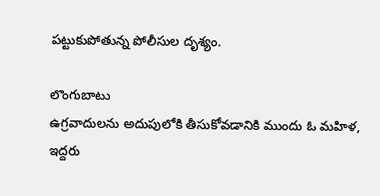పట్టుకుపోతున్న పోలీసుల దృశ్యం.

లొంగుబాటు
ఉగ్రవాదులను అదుపులోకి తీసుకోవడానికి ముందు ఓ మహిళ, ఇద్దరు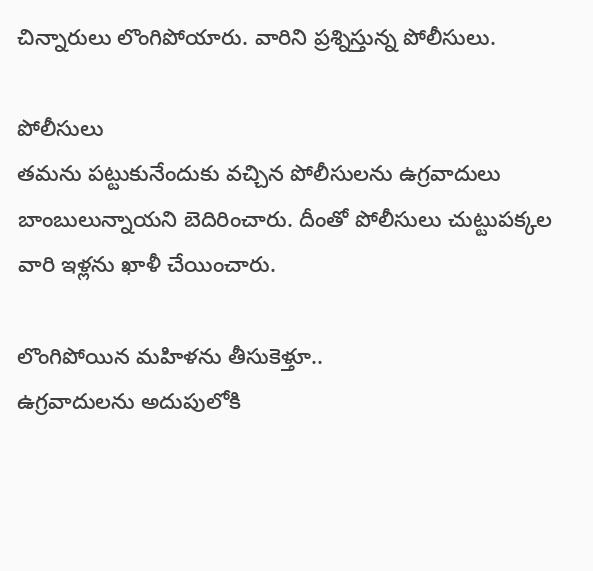చిన్నారులు లొంగిపోయారు. వారిని ప్రశ్నిస్తున్న పోలీసులు.

పోలీసులు
తమను పట్టుకునేందుకు వచ్చిన పోలీసులను ఉగ్రవాదులు బాంబులున్నాయని బెదిరించారు. దీంతో పోలీసులు చుట్టుపక్కల వారి ఇళ్లను ఖాళీ చేయించారు.

లొంగిపోయిన మహిళను తీసుకెళ్తూ..
ఉగ్రవాదులను అదుపులోకి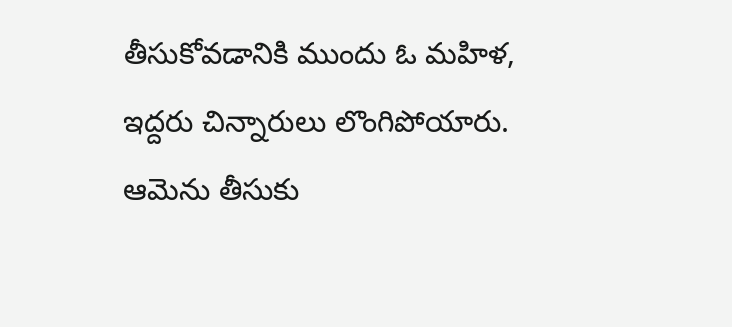తీసుకోవడానికి ముందు ఓ మహిళ, ఇద్దరు చిన్నారులు లొంగిపోయారు. ఆమెను తీసుకు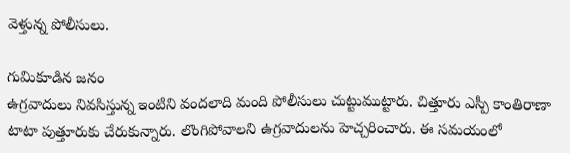వెళ్తున్న పోలీసులు.

గుమికూడిన జనం
ఉగ్రవాదులు నివసిస్తున్న ఇంటిని వందలాది మంది పోలీసులు చుట్టుముట్టారు. చిత్తూరు ఎస్పీ కాంతిరాణా టాటా పుత్తూరుకు చేరుకున్నారు. లొంగిపోవాలని ఉగ్రవాదులను హెచ్చరించారు. ఈ సమయంలో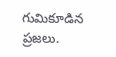గుమికూడిన ప్రజలు.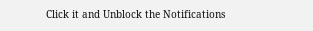Click it and Unblock the Notifications